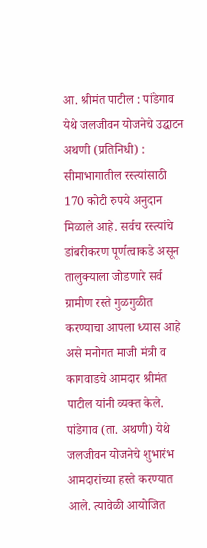आ. श्रीमंत पाटील : पांडेगाव येथे जलजीवन योजनेचे उद्घाटन
अथणी (प्रतिनिधी) : सीमाभागातील रस्त्यांसाठी 170 कोटी रुपये अनुदान मिळाले आहे. सर्वच रस्त्यांचे डांबरीकरण पूर्णत्वाकडे असून तालुक्याला जोडणारे सर्व ग्रामीण रस्ते गुळगुळीत करण्याचा आपला ध्यास आहे असे मनोगत माजी मंत्री व कागवाडचे आमदार श्रीमंत पाटील यांनी व्यक्त केले.
पांडेगाव (ता. अथणी) येथे जलजीवन योजनेचे शुभारंभ आमदारांच्या हस्ते करण्यात आले. त्यावेळी आयोजित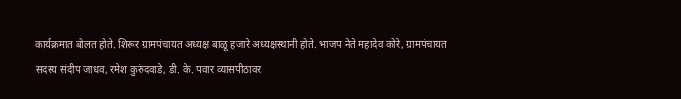कार्यक्रमात बोलत होते. शिरूर ग्रामपंचायत अध्यक्ष बाळू हजारे अध्यक्षस्थानी होते. भाजप नेते महादेव कोरे, ग्रामपंचायत सदस्य संदीप जाधव, रमेश कुरुंदवाडे, डी. के. पवार व्यासपीठावर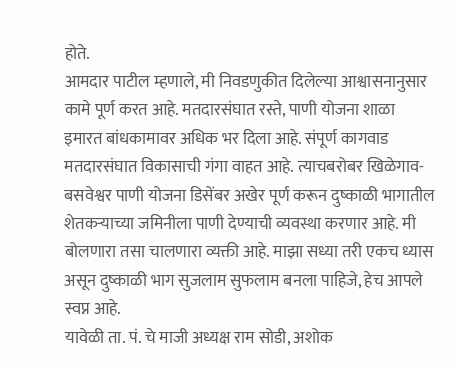होते.
आमदार पाटील म्हणाले, मी निवडणुकीत दिलेल्या आश्वासनानुसार कामे पूर्ण करत आहे. मतदारसंघात रस्ते, पाणी योजना शाळा इमारत बांधकामावर अधिक भर दिला आहे. संपूर्ण कागवाड मतदारसंघात विकासाची गंगा वाहत आहे. त्याचबरोबर खिळेगाव-बसवेश्वर पाणी योजना डिसेंबर अखेर पूर्ण करून दुष्काळी भागातील शेतकऱ्याच्या जमिनीला पाणी देण्याची व्यवस्था करणार आहे. मी बोलणारा तसा चालणारा व्यक्ती आहे. माझा सध्या तरी एकच ध्यास असून दुष्काळी भाग सुजलाम सुफलाम बनला पाहिजे, हेच आपले स्वप्न आहे.
यावेळी ता. पं. चे माजी अध्यक्ष राम सोडी, अशोक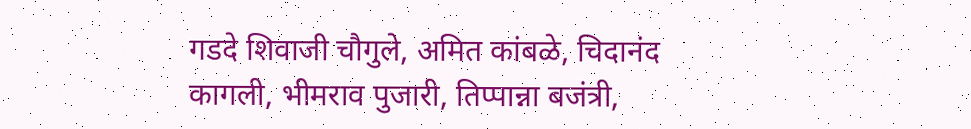गडदे शिवाजी चौगुले, अमित कांबळे, चिदानंद कागली, भीमराव पुजारी, तिप्पान्ना बजंत्री,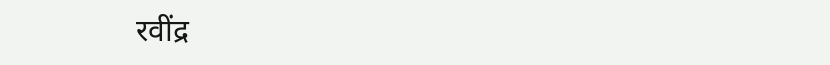रवींद्र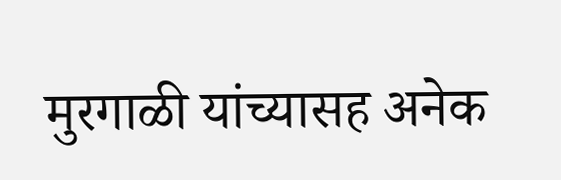मुरगाळी यांच्यासह अनेक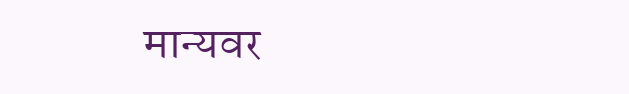मान्यवर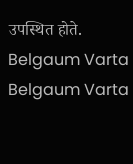उपस्थित होते.
Belgaum Varta Belgaum Varta